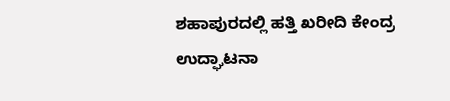ಶಹಾಪುರದಲ್ಲಿ ಹತ್ತಿ ಖರೀದಿ ಕೇಂದ್ರ ಉದ್ಘಾಟನಾ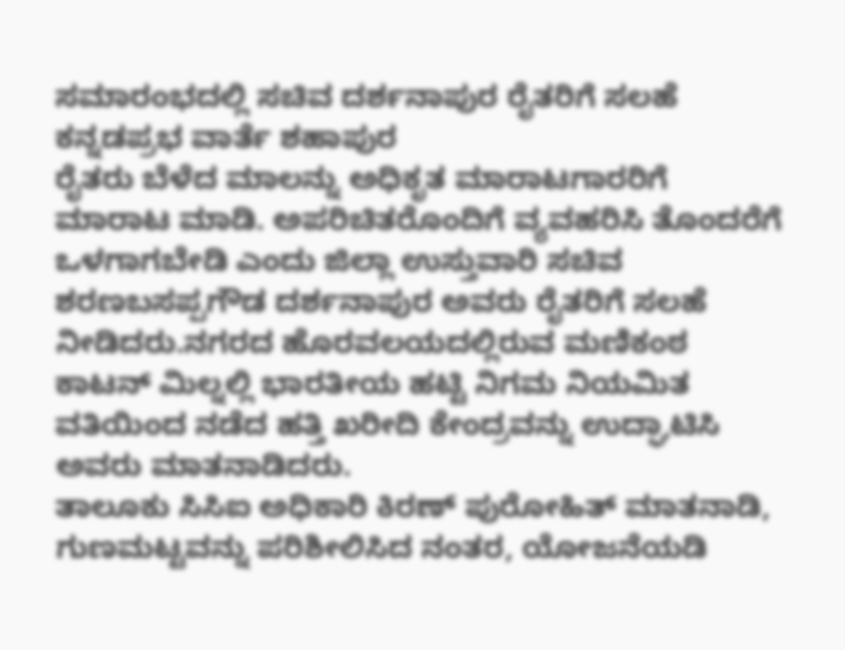ಸಮಾರಂಭದಲ್ಲಿ ಸಚಿವ ದರ್ಶನಾಪುರ ರೈತರಿಗೆ ಸಲಹೆ
ಕನ್ನಡಪ್ರಭ ವಾರ್ತೆ ಶಹಾಪುರ
ರೈತರು ಬೆಳೆದ ಮಾಲನ್ನು ಅಧಿಕೃತ ಮಾರಾಟಗಾರರಿಗೆ ಮಾರಾಟ ಮಾಡಿ. ಅಪರಿಚಿತರೊಂದಿಗೆ ವ್ಯವಹರಿಸಿ ತೊಂದರೆಗೆ ಒಳಗಾಗಬೇಡಿ ಎಂದು ಜಿಲ್ಲಾ ಉಸ್ತುವಾರಿ ಸಚಿವ ಶರಣಬಸಪ್ಪಗೌಡ ದರ್ಶನಾಪುರ ಅವರು ರೈತರಿಗೆ ಸಲಹೆ ನೀಡಿದರು.ನಗರದ ಹೊರವಲಯದಲ್ಲಿರುವ ಮಣಿಕಂಠ ಕಾಟನ್ ಮಿಲ್ನಲ್ಲಿ ಭಾರತೀಯ ಹಟ್ಟಿ ನಿಗಮ ನಿಯಮಿತ ವತಿಯಿಂದ ನಡೆದ ಹತ್ತಿ ಖರೀದಿ ಕೇಂದ್ರವನ್ನು ಉದ್ಘಾಟಿಸಿ ಅವರು ಮಾತನಾಡಿದರು.
ತಾಲೂಕು ಸಿಸಿಐ ಅಧಿಕಾರಿ ಕಿರಣ್ ಪುರೋಹಿತ್ ಮಾತನಾಡಿ, ಗುಣಮಟ್ಟವನ್ನು ಪರಿಶೀಲಿಸಿದ ನಂತರ, ಯೋಜನೆಯಡಿ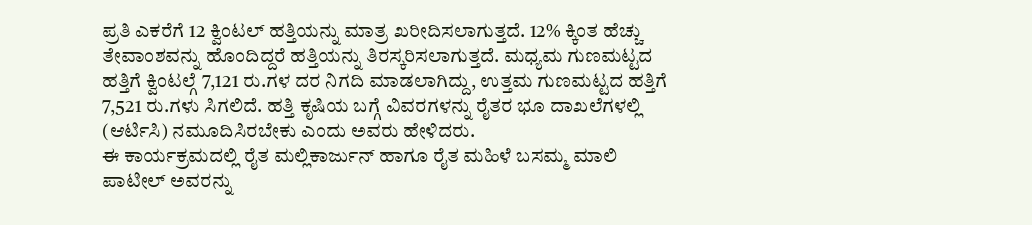ಪ್ರತಿ ಎಕರೆಗೆ 12 ಕ್ವಿಂಟಲ್ ಹತ್ತಿಯನ್ನು ಮಾತ್ರ ಖರೀದಿಸಲಾಗುತ್ತದೆ. 12% ಕ್ಕಿಂತ ಹೆಚ್ಚು ತೇವಾಂಶವನ್ನು ಹೊಂದಿದ್ದರೆ ಹತ್ತಿಯನ್ನು ತಿರಸ್ಕರಿಸಲಾಗುತ್ತದೆ. ಮಧ್ಯಮ ಗುಣಮಟ್ಟದ ಹತ್ತಿಗೆ ಕ್ವಿಂಟಲ್ಗೆ 7,121 ರು.ಗಳ ದರ ನಿಗದಿ ಮಾಡಲಾಗಿದ್ದು, ಉತ್ತಮ ಗುಣಮಟ್ಟದ ಹತ್ತಿಗೆ 7,521 ರು.ಗಳು ಸಿಗಲಿದೆ. ಹತ್ತಿ ಕೃಷಿಯ ಬಗ್ಗೆ ವಿವರಗಳನ್ನು ರೈತರ ಭೂ ದಾಖಲೆಗಳಲ್ಲಿ (ಆರ್ಟಿಸಿ) ನಮೂದಿಸಿರಬೇಕು ಎಂದು ಅವರು ಹೇಳಿದರು.
ಈ ಕಾರ್ಯಕ್ರಮದಲ್ಲಿ ರೈತ ಮಲ್ಲಿಕಾರ್ಜುನ್ ಹಾಗೂ ರೈತ ಮಹಿಳೆ ಬಸಮ್ಮ ಮಾಲಿ ಪಾಟೀಲ್ ಅವರನ್ನು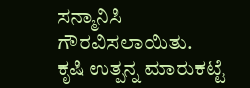ಸನ್ಮಾನಿಸಿ ಗೌರವಿಸಲಾಯಿತು.
ಕೃಷಿ ಉತ್ಪನ್ನ ಮಾರುಕಟ್ಟೆ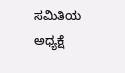ಸಮಿತಿಯ ಅಧ್ಯಕ್ಷೆ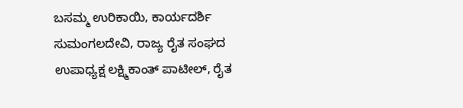ಬಸಮ್ಮ ಉರಿಕಾಯಿ, ಕಾರ್ಯದರ್ಶಿ ಸುಮಂಗಲದೇವಿ, ರಾಜ್ಯ ರೈತ ಸಂಘದ ಉಪಾಧ್ಯಕ್ಷ ಲಕ್ಷ್ಮಿಕಾಂತ್ ಪಾಟೀಲ್, ರೈತ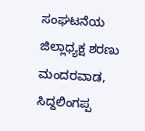ಸಂಘಟನೆಯ ಜಿಲ್ಲಾಧ್ಯಕ್ಷ ಶರಣು ಮಂದರವಾಡ, ಸಿದ್ದಲಿಂಗಪ್ಪ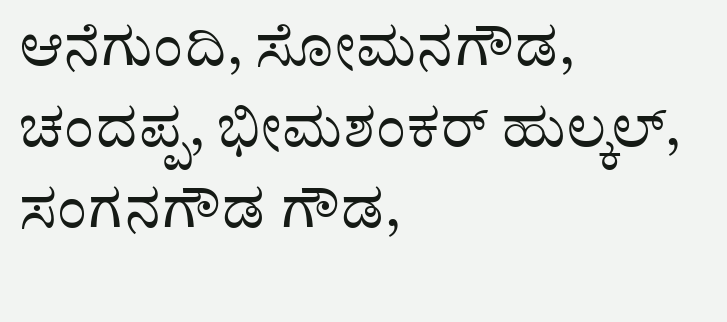ಆನೆಗುಂದಿ, ಸೋಮನಗೌಡ, ಚಂದಪ್ಪ, ಭೀಮಶಂಕರ್ ಹುಲ್ಕಲ್, ಸಂಗನಗೌಡ ಗೌಡ,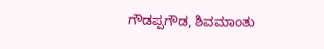ಗೌಡಪ್ಪಗೌಡ, ಶಿವಮಾಂತು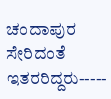ಚಂದಾಪುರ ಸೇರಿದಂತೆ ಇತರರಿದ್ದರು-----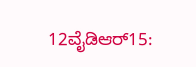12ವೈಡಿಆರ್15: